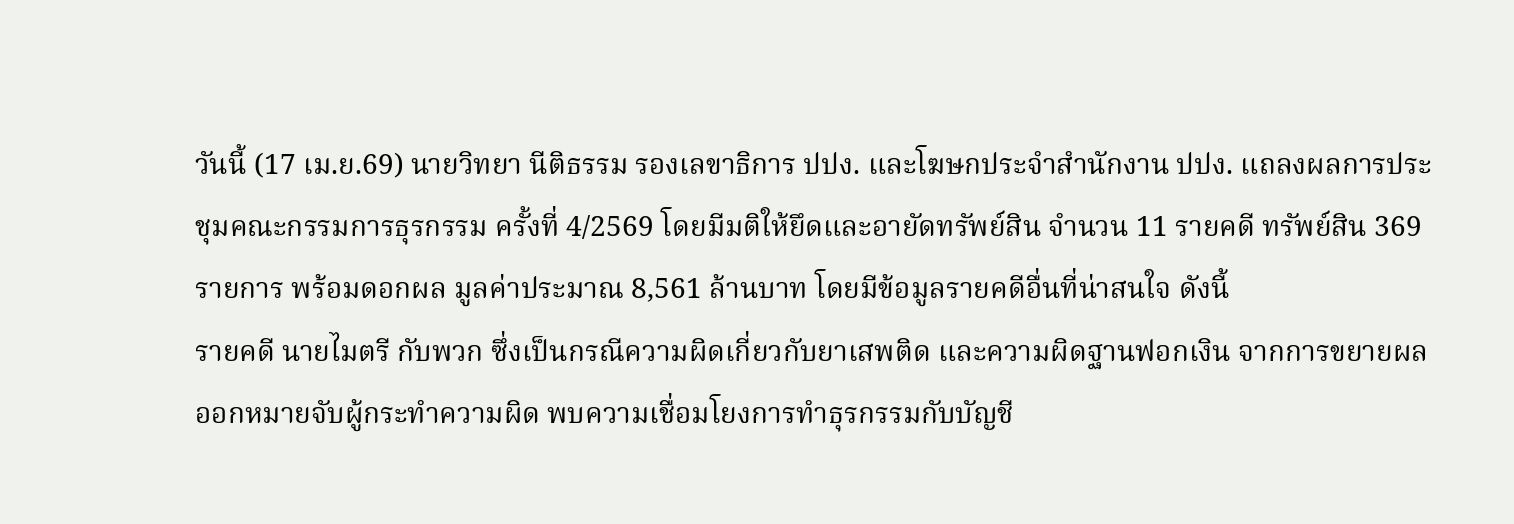วันนี้ (17 เม.ย.69) นายวิทยา นีติธรรม รองเลขาธิการ ปปง. และโฆษกประจำสำนักงาน ปปง. แถลงผลการประชุมคณะกรรมการธุรกรรม ครั้งที่ 4/2569 โดยมีมติให้ยึดและอายัดทรัพย์สิน จำนวน 11 รายคดี ทรัพย์สิน 369 รายการ พร้อมดอกผล มูลค่าประมาณ 8,561 ล้านบาท โดยมีข้อมูลรายคดีอื่นที่น่าสนใจ ดังนี้
รายคดี นายไมตรี กับพวก ซึ่งเป็นกรณีความผิดเกี่ยวกับยาเสพติด และความผิดฐานฟอกเงิน จากการขยายผลออกหมายจับผู้กระทำความผิด พบความเชื่อมโยงการทำธุรกรรมกับบัญชี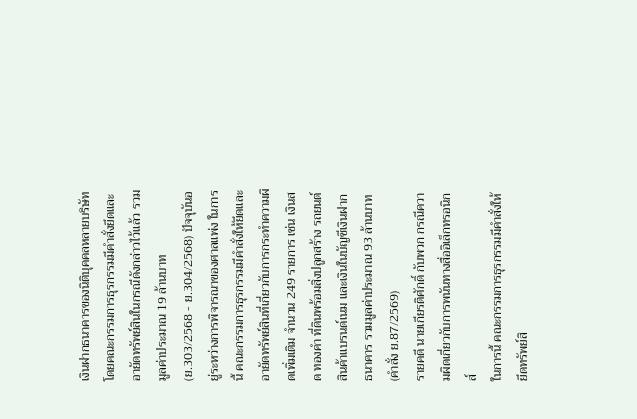เงินฝากธนาคารของนิติบุคคลหลายบริษัท โดยคณะกรรมการธุรกรรมมีคำสั่งยึดและอายัดทรัพย์สินในกรณีดังกล่าวไว้แล้ว รวมมูลค่าประมาณ 19 ล้านบาท (ย.303/2568 - ย.304/2568) ปัจจุบันอยู่ระหว่างการพิจารณาของศาลแพ่ง ในการนี้ คณะกรรมการธุรกรรมมีคำสั่งให้ยึดและอายัดทรัพย์สินที่เกี่ยวกับการกระทำความผิดเพิ่มเติม จำนวน 249 รายการ เช่น เงินสด ทองคำ ที่ดินพร้อมสิ่งปลูกสร้าง รถยนต์ สินค้าแบรนด์เนม และเงินในบัญชีเงินฝากธนาคาร รวมมูลค่าประมาณ 93 ล้านบาท (คำสั่ง ย.87/2569)
รายคดี นายเกียรติศักดิ์ กับพวก กรณีความผิดเกี่ยวกับการพนันทางสื่ออิเล็กทรอนิกส์
ในการนี้ คณะกรรมการธุรกรรมมีคำสั่งให้ยึดทรัพย์สิ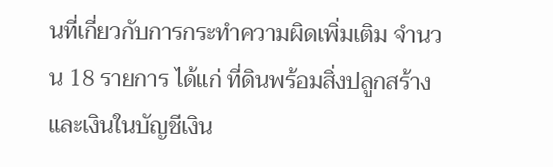นที่เกี่ยวกับการกระทำความผิดเพิ่มเติม จำนวน 18 รายการ ได้แก่ ที่ดินพร้อมสิ่งปลูกสร้างและเงินในบัญชีเงิน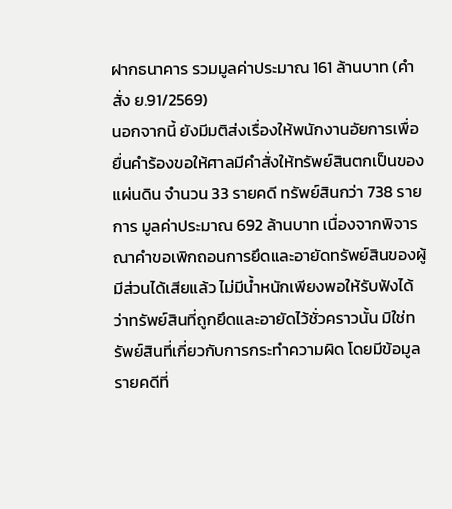ฝากธนาคาร รวมมูลค่าประมาณ 161 ล้านบาท (คำสั่ง ย.91/2569)
นอกจากนี้ ยังมีมติส่งเรื่องให้พนักงานอัยการเพื่อยื่นคำร้องขอให้ศาลมีคำสั่งให้ทรัพย์สินตกเป็นของแผ่นดิน จำนวน 33 รายคดี ทรัพย์สินกว่า 738 รายการ มูลค่าประมาณ 692 ล้านบาท เนื่องจากพิจารณาคำขอเพิกถอนการยึดและอายัดทรัพย์สินของผู้มีส่วนได้เสียแล้ว ไม่มีน้ำหนักเพียงพอให้รับฟังได้ว่าทรัพย์สินที่ถูกยึดและอายัดไว้ชั่วคราวนั้น มิใช่ทรัพย์สินที่เกี่ยวกับการกระทำความผิด โดยมีข้อมูลรายคดีที่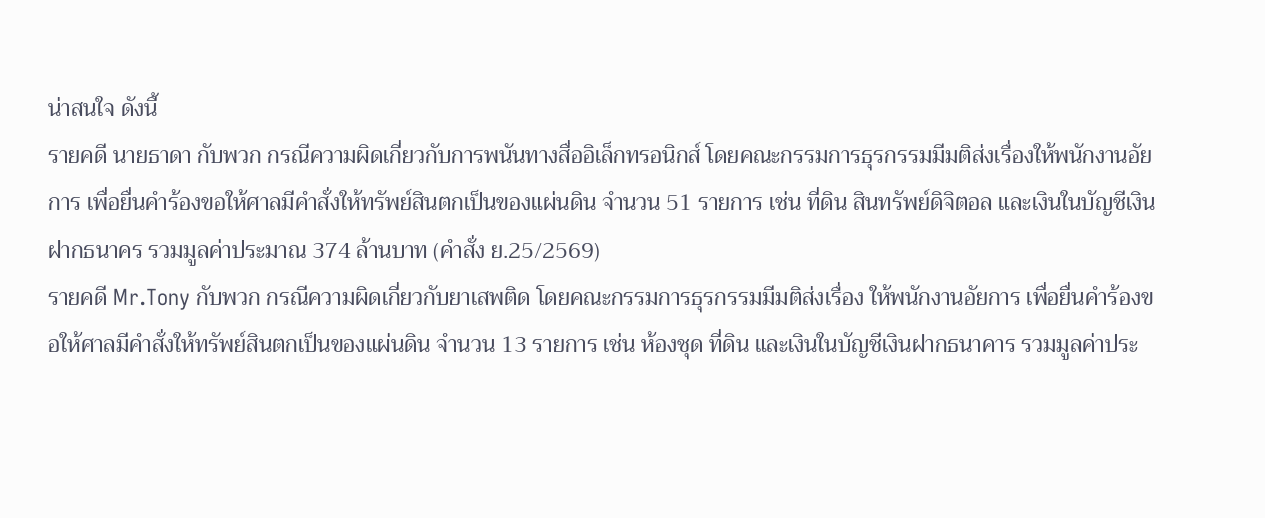น่าสนใจ ดังนี้
รายคดี นายธาดา กับพวก กรณีความผิดเกี่ยวกับการพนันทางสื่ออิเล็กทรอนิกส์ โดยคณะกรรมการธุรกรรมมีมติส่งเรื่องให้พนักงานอัยการ เพื่อยื่นคำร้องขอให้ศาลมีคำสั่งให้ทรัพย์สินตกเป็นของแผ่นดิน จำนวน 51 รายการ เช่น ที่ดิน สินทรัพย์ดิจิตอล และเงินในบัญชีเงินฝากธนาคร รวมมูลค่าประมาณ 374 ล้านบาท (คำสั่ง ย.25/2569)
รายคดี Mr.Tony กับพวก กรณีความผิดเกี่ยวกับยาเสพติด โดยคณะกรรมการธุรกรรมมีมติส่งเรื่อง ให้พนักงานอัยการ เพื่อยื่นคำร้องขอให้ศาลมีคำสั่งให้ทรัพย์สินตกเป็นของแผ่นดิน จำนวน 13 รายการ เช่น ห้องชุด ที่ดิน และเงินในบัญชีเงินฝากธนาคาร รวมมูลค่าประ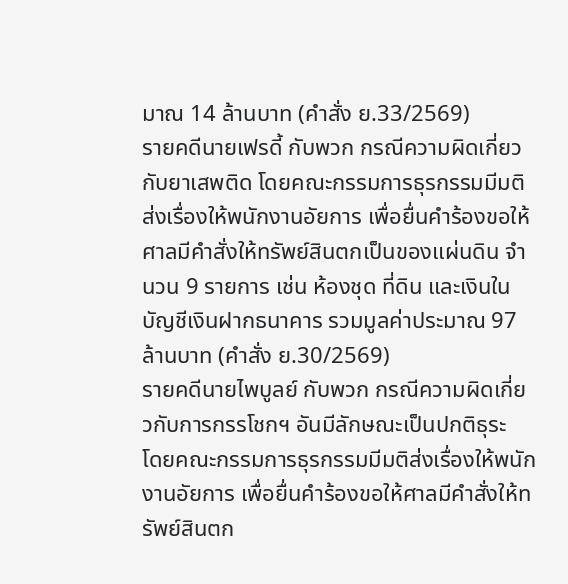มาณ 14 ล้านบาท (คำสั่ง ย.33/2569)
รายคดีนายเฟรดี้ กับพวก กรณีความผิดเกี่ยวกับยาเสพติด โดยคณะกรรมการธุรกรรมมีมติ ส่งเรื่องให้พนักงานอัยการ เพื่อยื่นคำร้องขอให้ศาลมีคำสั่งให้ทรัพย์สินตกเป็นของแผ่นดิน จำนวน 9 รายการ เช่น ห้องชุด ที่ดิน และเงินในบัญชีเงินฝากธนาคาร รวมมูลค่าประมาณ 97 ล้านบาท (คำสั่ง ย.30/2569)
รายคดีนายไพบูลย์ กับพวก กรณีความผิดเกี่ยวกับการกรรโชกฯ อันมีลักษณะเป็นปกติธุระ
โดยคณะกรรมการธุรกรรมมีมติส่งเรื่องให้พนักงานอัยการ เพื่อยื่นคำร้องขอให้ศาลมีคำสั่งให้ทรัพย์สินตก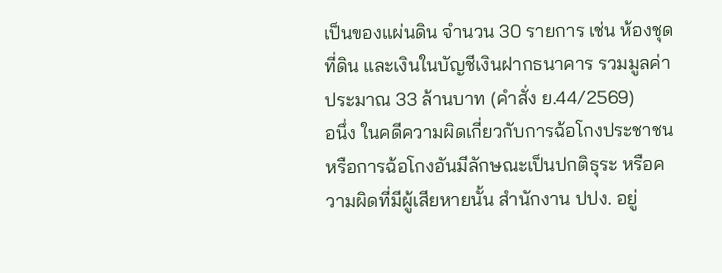เป็นของแผ่นดิน จำนวน 30 รายการ เช่น ห้องชุด ที่ดิน และเงินในบัญชีเงินฝากธนาคาร รวมมูลค่าประมาณ 33 ล้านบาท (คำสั่ง ย.44/2569)
อนึ่ง ในคดีความผิดเกี่ยวกับการฉ้อโกงประชาชน หรือการฉ้อโกงอันมีลักษณะเป็นปกติธุระ หรือความผิดที่มีผู้เสียหายนั้น สำนักงาน ปปง. อยู่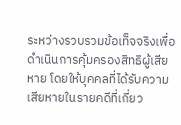ระหว่างรวบรวมข้อเท็จจริงเพื่อดำเนินการคุ้มครองสิทธิผู้เสียหาย โดยให้บุคคลที่ได้รับความเสียหายในรายคดีที่เกี่ยว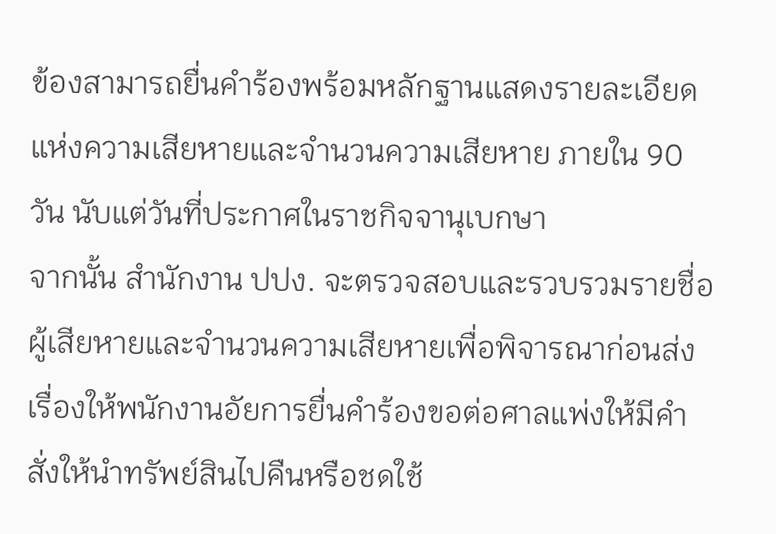ข้องสามารถยื่นคำร้องพร้อมหลักฐานแสดงรายละเอียดแห่งความเสียหายและจำนวนความเสียหาย ภายใน 90 วัน นับแต่วันที่ประกาศในราชกิจจานุเบกษา
จากนั้น สำนักงาน ปปง. จะตรวจสอบและรวบรวมรายชื่อผู้เสียหายและจำนวนความเสียหายเพื่อพิจารณาก่อนส่งเรื่องให้พนักงานอัยการยื่นคำร้องขอต่อศาลแพ่งให้มีคำสั่งให้นำทรัพย์สินไปคืนหรือชดใช้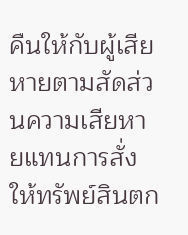คืนให้กับผู้เสียหายตามสัดส่วนความเสียหายแทนการสั่งให้ทรัพย์สินตก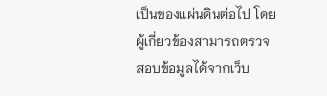เป็นของแผ่นดินต่อไป โดยผู้เกี่ยวข้องสามารถตรวจสอบข้อมูลได้จากเว็บ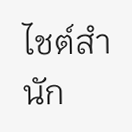ไชต์สำนัก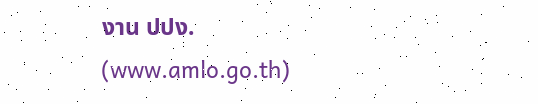งาน ปปง. (www.amlo.go.th)